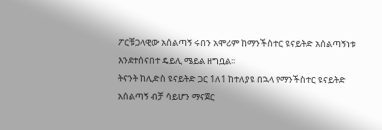ፖርቹጋላዊው አሰልጣኝ ሩበን አሞሪም ከማንችስተር ዩናይትድ አሰልጣኝነቱ እንደተሰናበተ ዴይሊ ሜይል ዘግቧል፡፡
ትናንት ከሊድስ ዩናይትድ ጋር 1ለ1 ከተለያዩ በኋላ የማንችስተር ዩናይትድ አሰልጣኝ ብቻ ሳይሆን ማናጀር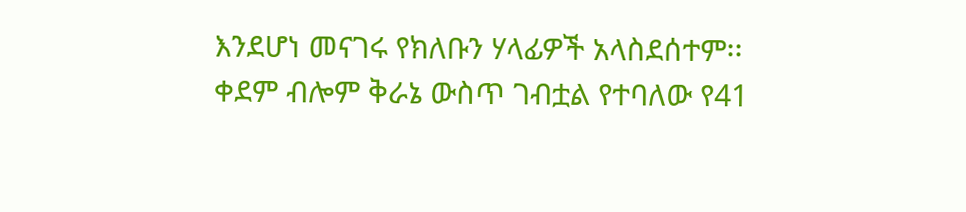እንደሆነ መናገሩ የክለቡን ሃላፊዎች አላስደሰተም፡፡
ቀደም ብሎም ቅራኔ ውስጥ ገብቷል የተባለው የ41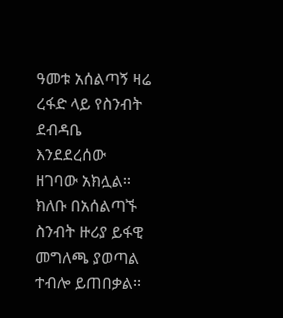ዓመቱ አሰልጣኝ ዛሬ ረፋድ ላይ የስንብት ደብዳቤ እንደደረሰው ዘገባው አክሏል፡፡ ክለቡ በአሰልጣኙ ስንብት ዙሪያ ይፋዊ መግለጫ ያወጣል ተብሎ ይጠበቃል፡፡